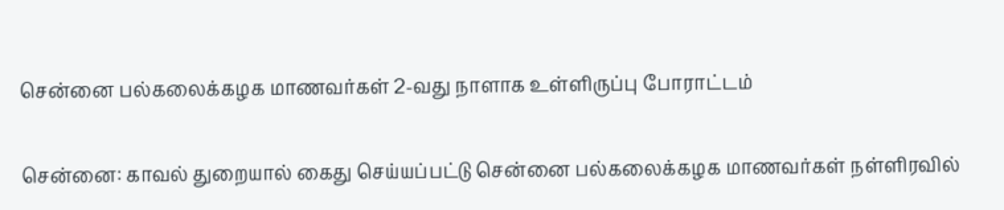சென்னை பல்கலைக்கழக மாணவர்கள் 2-வது நாளாக உள்ளிருப்பு போராட்டம்


சென்னை: காவல் துறையால் கைது செய்யப்பட்டு சென்னை பல்கலைக்கழக மாணவர்கள் நள்ளிரவில்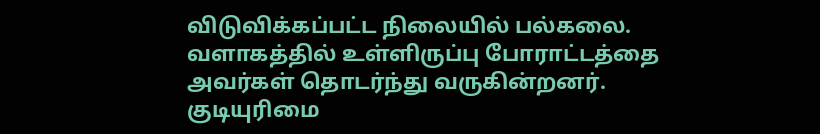விடுவிக்கப்பட்ட நிலையில் பல்கலை. வளாகத்தில் உள்ளிருப்பு போராட்டத்தை அவர்கள் தொடர்ந்து வருகின்றனர். குடியுரிமை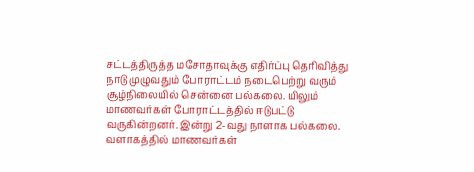சட்டத்திருத்த மசோதாவுக்கு எதிர்ப்பு தெரிவித்து நாடு முழுவதும் போராட்டம் நடைபெற்று வரும் சூழ்நிலையில் சென்னை பல்கலை. யிலும் மாணவர்கள் போராட்டத்தில் ஈடுபட்டு வருகின்றனர். இன்று 2-வது நாளாக பல்கலை. வளாகத்தில் மாணவர்கள்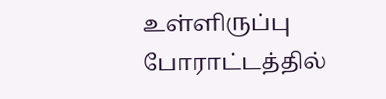உள்ளிருப்பு போராட்டத்தில்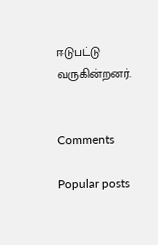ஈடுபட்டு வருகின்றனர்.


Comments

Popular posts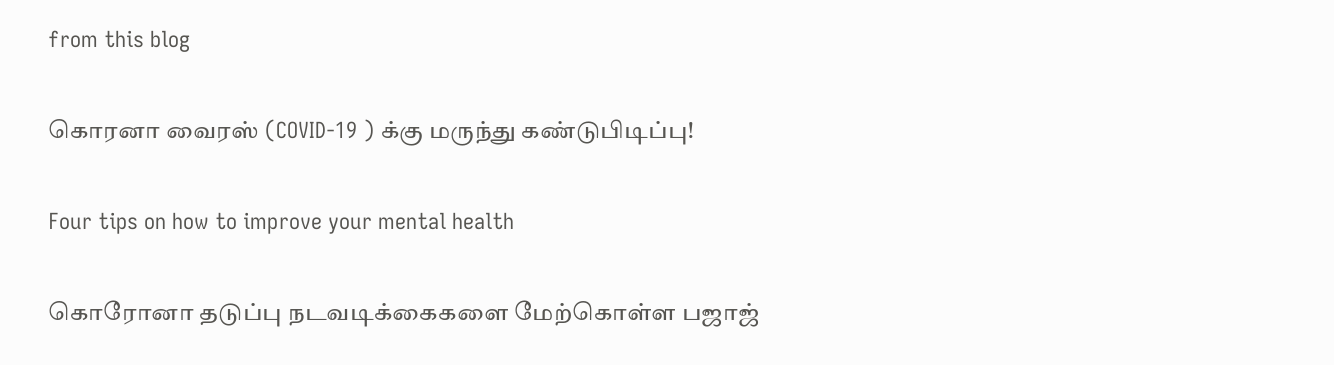from this blog

கொரனா வைரஸ் (COVID-19 ) க்கு மருந்து கண்டுபிடிப்பு!

Four tips on how to improve your mental health

கொரோனா தடுப்பு நடவடிக்கைகளை மேற்கொள்ள பஜாஜ்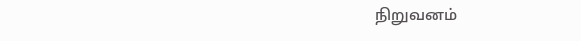நிறுவனம்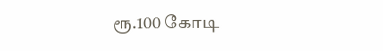ரூ.100 கோடி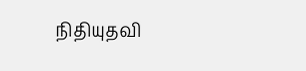நிதியுதவி